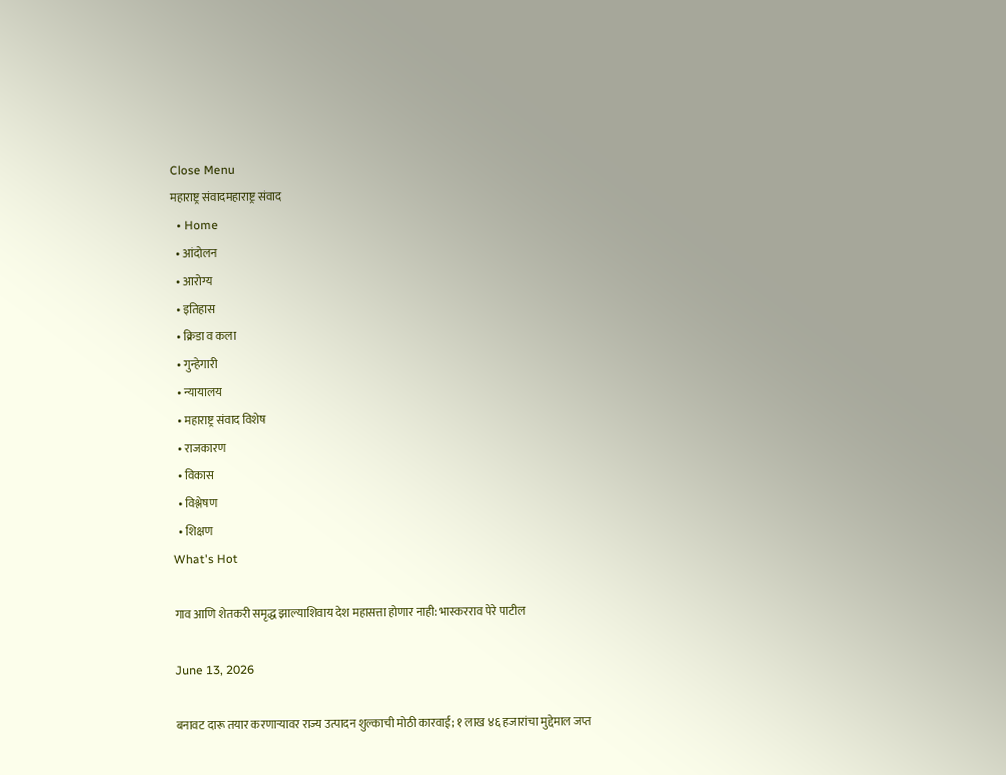Close Menu
महाराष्ट्र संवादमहाराष्ट्र संवाद
  • Home
  • आंदोलन
  • आरोग्य
  • इतिहास
  • क्रिडा व कला
  • गुन्हेगारी
  • न्यायालय
  • महाराष्ट्र संवाद विशेष
  • राजकारण
  • विकास
  • विश्लेषण
  • शिक्षण
What's Hot

गाव आणि शेतकरी समृद्ध झाल्याशिवाय देश महासत्ता होणार नाही: भास्करराव पेरे पाटील

June 13, 2026

बनावट दारू तयार करणाऱ्यावर राज्य उत्पादन शुल्काची मोठी कारवाई; १ लाख ४६ हजारांचा मुद्देमाल जप्त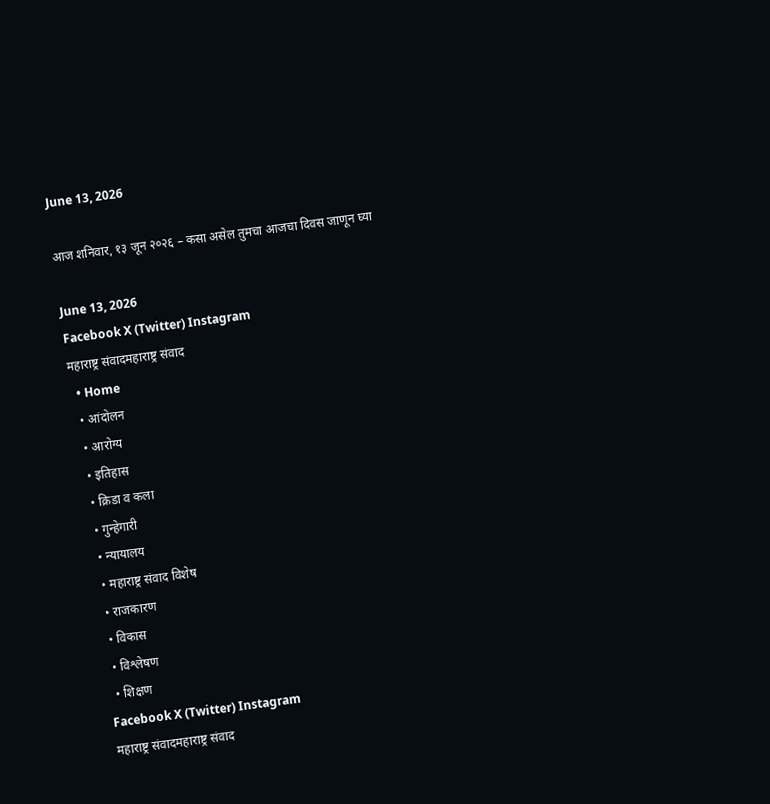June 13, 2026

आज शनिवार, १३ जून २०२६ – कसा असेल तुमचा आजचा दिवस जाणून घ्या

June 13, 2026
Facebook X (Twitter) Instagram
महाराष्ट्र संवादमहाराष्ट्र संवाद
  • Home
  • आंदोलन
  • आरोग्य
  • इतिहास
  • क्रिडा व कला
  • गुन्हेगारी
  • न्यायालय
  • महाराष्ट्र संवाद विशेष
  • राजकारण
  • विकास
  • विश्लेषण
  • शिक्षण
Facebook X (Twitter) Instagram
महाराष्ट्र संवादमहाराष्ट्र संवाद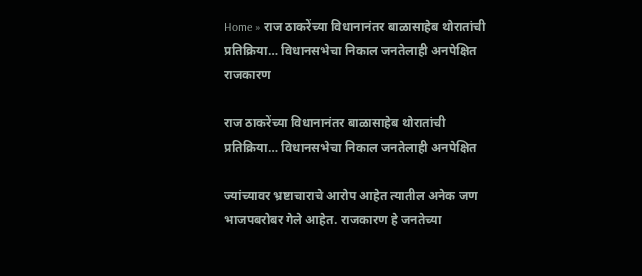Home » राज ठाकरेंच्या विधानानंतर बाळासाहेब थोरातांची प्रतिक्रिया… विधानसभेचा निकाल जनतेलाही अनपेक्षित
राजकारण

राज ठाकरेंच्या विधानानंतर बाळासाहेब थोरातांची प्रतिक्रिया… विधानसभेचा निकाल जनतेलाही अनपेक्षित

ज्यांच्यावर भ्रष्टाचाराचे आरोप आहेत त्यातील अनेक जण भाजपबरोबर गेले आहेत. राजकारण हे जनतेच्या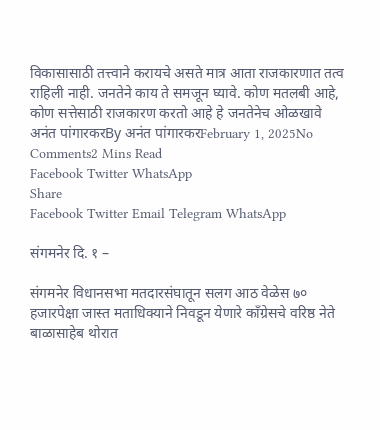विकासासाठी तत्त्वाने करायचे असते मात्र आता राजकारणात तत्व राहिली नाही. जनतेने काय ते समजून घ्यावे. कोण मतलबी आहे, कोण सत्तेसाठी राजकारण करतो आहे हे जनतेनेच ओळखावे
अनंत पांगारकरBy अनंत पांगारकरFebruary 1, 2025No Comments2 Mins Read
Facebook Twitter WhatsApp
Share
Facebook Twitter Email Telegram WhatsApp

संगमनेर दि. १ –

संगमनेर विधानसभा मतदारसंघातून सलग आठ वेळेस ७० हजारपेक्षा जास्त मताधिक्याने निवडून येणारे काँग्रेसचे वरिष्ठ नेते बाळासाहेब थोरात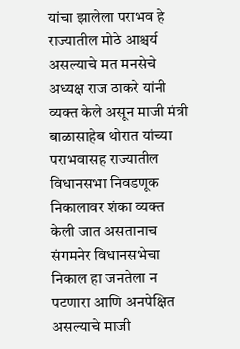यांचा झालेला पराभव हे राज्यातील मोठे आश्चर्य असल्याचे मत मनसेचे अध्यक्ष राज ठाकरे यांनी व्यक्त केले असून माजी मंत्री बाळासाहेब थोरात यांच्या पराभवासह राज्यातील विधानसभा निवडणूक निकालावर शंका व्यक्त केली जात असतानाच संगमनेर विधानसभेचा निकाल हा जनतेला न पटणारा आणि अनपेक्षित असल्याचे माजी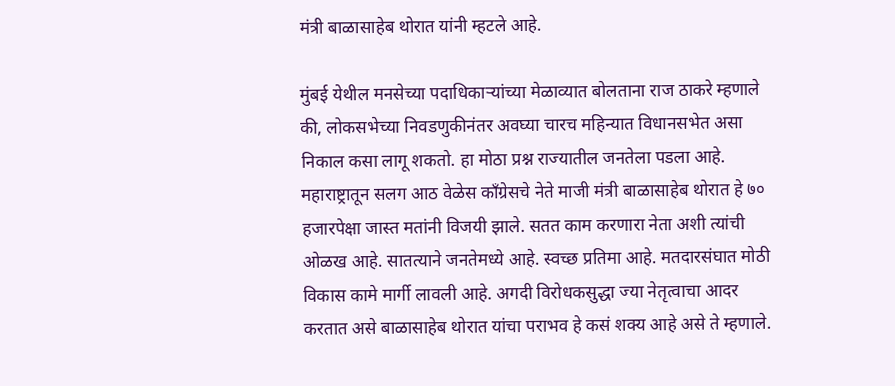मंत्री बाळासाहेब थोरात यांनी म्हटले आहे.

मुंबई येथील मनसेच्या पदाधिकाऱ्यांच्या मेळाव्यात बोलताना राज ठाकरे म्हणाले की, लोकसभेच्या निवडणुकीनंतर अवघ्या चारच महिन्यात विधानसभेत असा निकाल कसा लागू शकतो. हा मोठा प्रश्न राज्यातील जनतेला पडला आहे. महाराष्ट्रातून सलग आठ वेळेस काँग्रेसचे नेते माजी मंत्री बाळासाहेब थोरात हे ७० हजारपेक्षा जास्त मतांनी विजयी झाले. सतत काम करणारा नेता अशी त्यांची ओळख आहे. सातत्याने जनतेमध्ये आहे. स्वच्छ प्रतिमा आहे. मतदारसंघात मोठी विकास कामे मार्गी लावली आहे. अगदी विरोधकसुद्धा ज्या नेतृत्वाचा आदर करतात असे बाळासाहेब थोरात यांचा पराभव हे कसं शक्य आहे असे ते म्हणाले.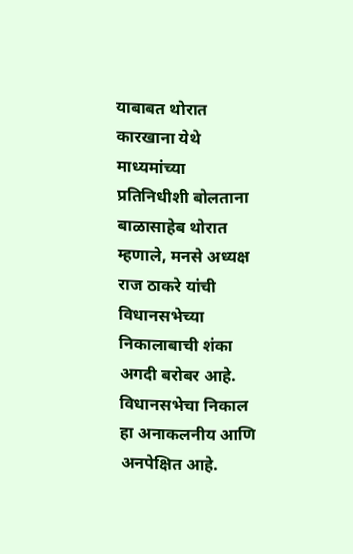याबाबत थोरात कारखाना येथे माध्यमांच्या प्रतिनिधीशी बोलताना बाळासाहेब थोरात म्हणाले, मनसे अध्यक्ष राज ठाकरे यांची विधानसभेच्या निकालाबाची शंका अगदी बरोबर आहे. विधानसभेचा निकाल हा अनाकलनीय आणि अनपेक्षित आहे.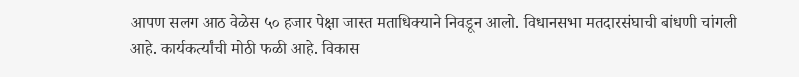आपण सलग आठ वेळेस ५० हजार पेक्षा जास्त मताधिक्याने निवडून आलो. विधानसभा मतदारसंघाची बांधणी चांगली आहे. कार्यकर्त्यांची मोठी फळी आहे. विकास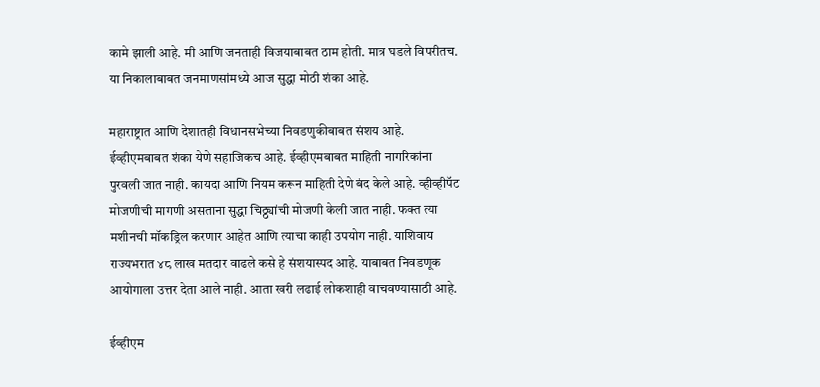कामे झाली आहे. मी आणि जनताही विजयाबाबत ठाम होती. मात्र घडले विपरीतच. या निकालाबाबत जनमाणसांमध्ये आज सुद्धा मोठी शंका आहे.

महाराष्ट्रात आणि देशातही विधानसभेच्या निवडणुकीबाबत संशय आहे. ईव्हीएमबाबत शंका येणे सहाजिकच आहे. ईव्हीएमबाबत माहिती नागरिकांना पुरवली जात नाही. कायदा आणि नियम करून माहिती देणे बंद केले आहे. व्हीव्हीपॅट मोजणीची मागणी असताना सुद्धा चिठ्ठ्यांची मोजणी केली जात नाही. फक्त त्या मशीनची मॉकड्रिल करणार आहेत आणि त्याचा काही उपयोग नाही. याशिवाय राज्यभरात ४८ लाख मतदार वाढले कसे हे संशयास्पद आहे. याबाबत निवडणूक आयोगाला उत्तर देता आले नाही. आता खरी लढाई लोकशाही वाचवण्यासाठी आहे.

ईव्हीएम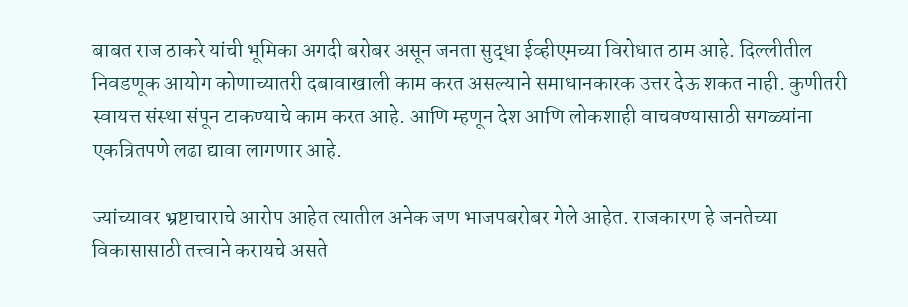बाबत राज ठाकरे यांची भूमिका अगदी बरोबर असून जनता सुद्धा ईव्हीएमच्या विरोधात ठाम आहे. दिल्लीतील निवडणूक आयोग कोणाच्यातरी दबावाखाली काम करत असल्याने समाधानकारक उत्तर देऊ शकत नाही. कुणीतरी स्वायत्त संस्था संपून टाकण्याचे काम करत आहे. आणि म्हणून देश आणि लोकशाही वाचवण्यासाठी सगळ्यांना एकत्रितपणे लढा द्यावा लागणार आहे.

ज्यांच्यावर भ्रष्टाचाराचे आरोप आहेत त्यातील अनेक जण भाजपबरोबर गेले आहेत. राजकारण हे जनतेच्या विकासासाठी तत्त्वाने करायचे असते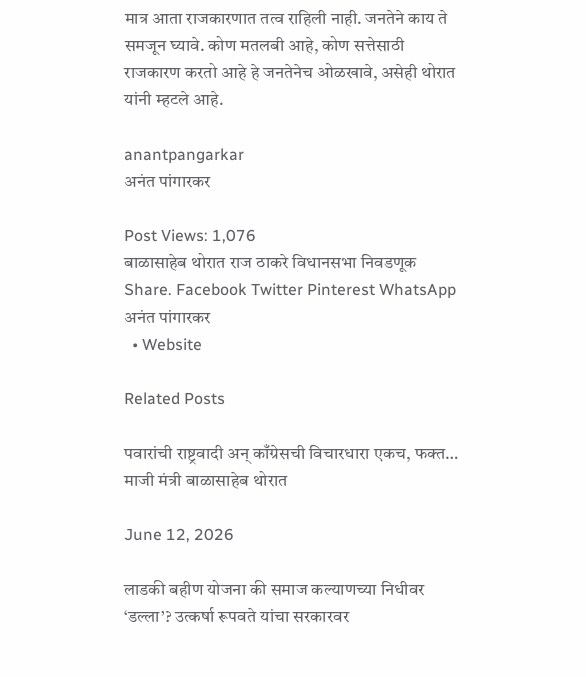मात्र आता राजकारणात तत्व राहिली नाही. जनतेने काय ते समजून घ्यावे. कोण मतलबी आहे, कोण सत्तेसाठी राजकारण करतो आहे हे जनतेनेच ओळखावे, असेही थोरात यांनी म्हटले आहे.

anantpangarkar
अनंत पांगारकर

Post Views: 1,076
बाळासाहेब थोरात राज ठाकरे विधानसभा निवडणूक
Share. Facebook Twitter Pinterest WhatsApp
अनंत पांगारकर
  • Website

Related Posts

पवारांची राष्ट्रवादी अन् काँग्रेसची विचारधारा एकच, फक्त… माजी मंत्री बाळासाहेब थोरात

June 12, 2026

लाडकी बहीण योजना की समाज कल्याणच्या निधीवर ‘डल्ला’? उत्कर्षा रूपवते यांचा सरकारवर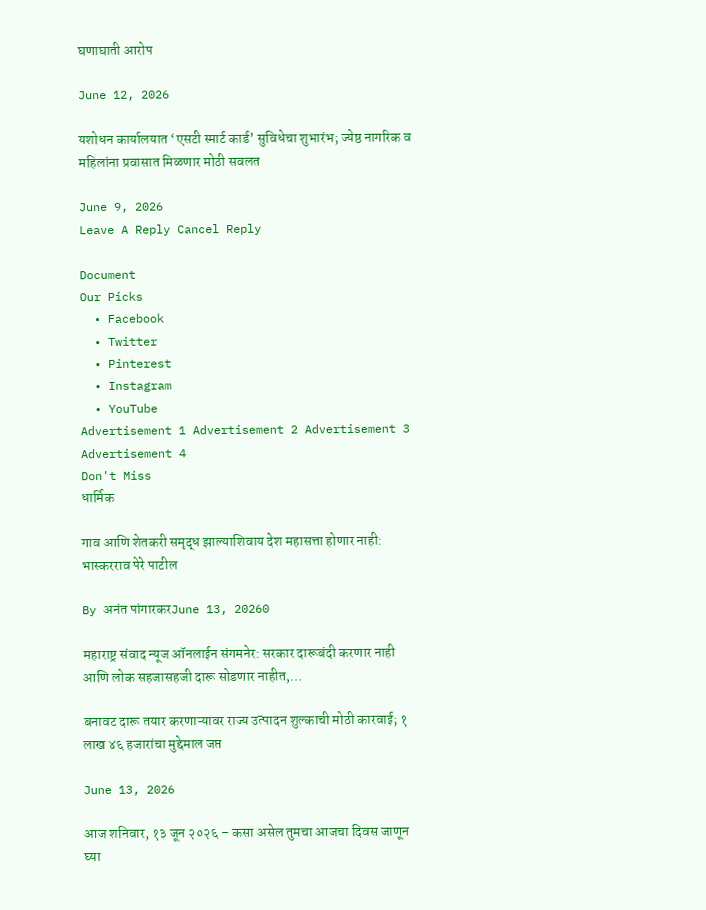घणाघाती आरोप

June 12, 2026

यशोधन कार्यालयात ‘एसटी स्मार्ट कार्ड’ सुविधेचा शुभारंभ; ज्येष्ठ नागरिक व महिलांना प्रवासात मिळणार मोठी सवलत

June 9, 2026
Leave A Reply Cancel Reply

Document
Our Picks
  • Facebook
  • Twitter
  • Pinterest
  • Instagram
  • YouTube
Advertisement 1 Advertisement 2 Advertisement 3 Advertisement 4
Don't Miss
धार्मिक

गाव आणि शेतकरी समृद्ध झाल्याशिवाय देश महासत्ता होणार नाही: भास्करराव पेरे पाटील

By अनंत पांगारकरJune 13, 20260

महाराष्ट्र संवाद न्यूज ऑनलाईन संगमनेर: सरकार दारूबंदी करणार नाही आणि लोक सहजासहजी दारू सोडणार नाहीत,…

बनावट दारू तयार करणाऱ्यावर राज्य उत्पादन शुल्काची मोठी कारवाई; १ लाख ४६ हजारांचा मुद्देमाल जप्त

June 13, 2026

आज शनिवार, १३ जून २०२६ – कसा असेल तुमचा आजचा दिवस जाणून घ्या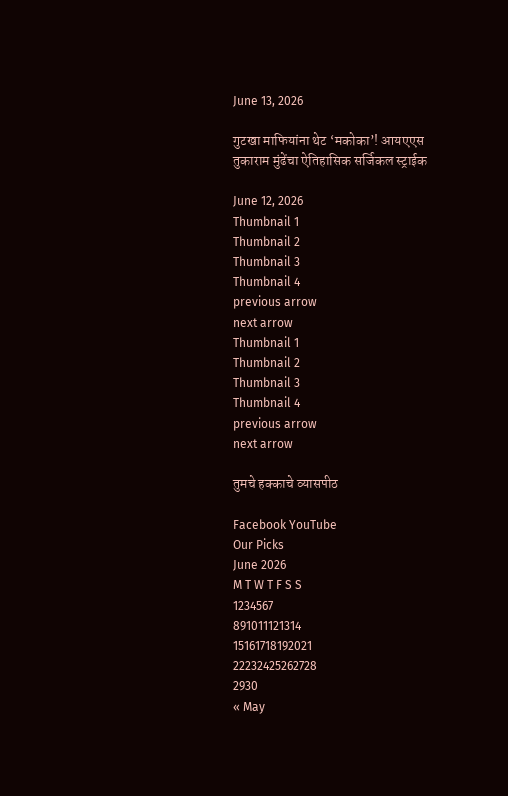June 13, 2026

गुटखा माफियांना थेट ‘मकोका’! आयएएस तुकाराम मुंढेंचा ऐतिहासिक सर्जिकल स्ट्राईक

June 12, 2026
Thumbnail 1
Thumbnail 2
Thumbnail 3
Thumbnail 4
previous arrow
next arrow
Thumbnail 1
Thumbnail 2
Thumbnail 3
Thumbnail 4
previous arrow
next arrow

तुमचे हक्काचे व्यासपीठ

Facebook YouTube
Our Picks
June 2026
M T W T F S S
1234567
891011121314
15161718192021
22232425262728
2930
« May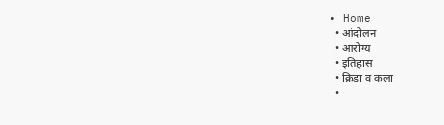• Home
  • आंदोलन
  • आरोग्य
  • इतिहास
  • क्रिडा व कला
  •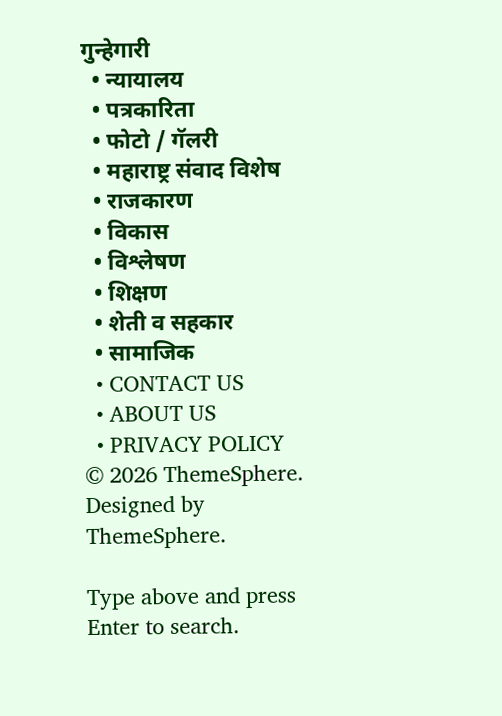गुन्हेगारी
  • न्यायालय
  • पत्रकारिता
  • फोटो / गॅलरी
  • महाराष्ट्र संवाद विशेष
  • राजकारण
  • विकास
  • विश्लेषण
  • शिक्षण
  • शेती व सहकार
  • सामाजिक
  • CONTACT US
  • ABOUT US
  • PRIVACY POLICY
© 2026 ThemeSphere. Designed by ThemeSphere.

Type above and press Enter to search.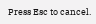Press Esc to cancel.